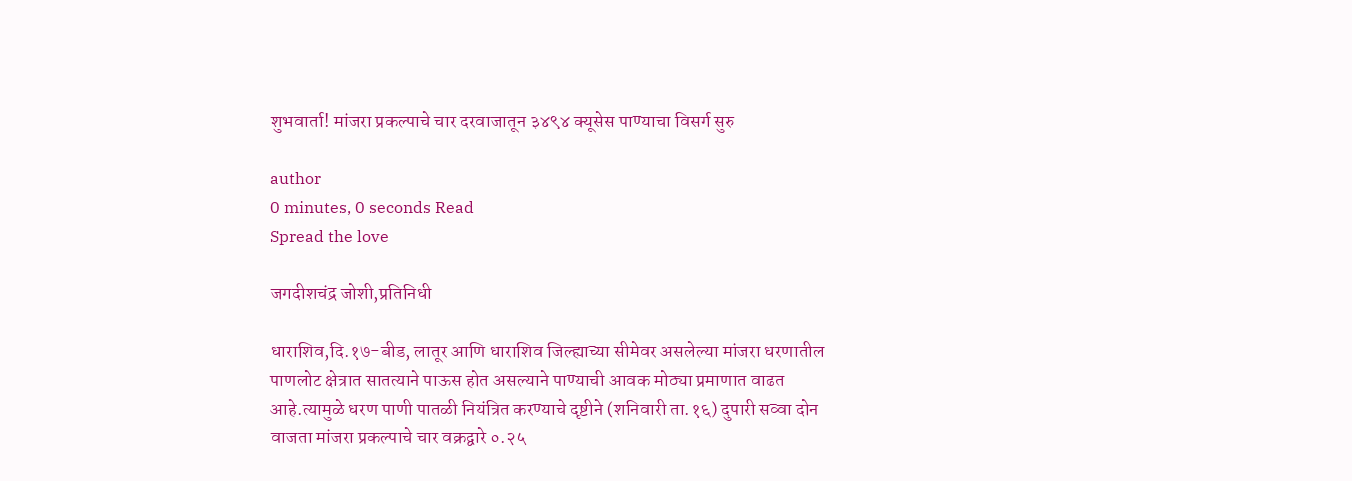शुभवार्ता! मांजरा प्रकल्पाचे चार दरवाजातून ३४९४ क्यूसेस पाण्याचा विसर्ग सुरु

author
0 minutes, 0 seconds Read
Spread the love

जगदीशचंद्र जोशी,प्रतिनिधी

धाराशिव,दि.१७-बीड, लातूर आणि धाराशिव जिल्ह्याच्या सीमेवर असलेल्या मांजरा धरणातील पाणलोट क्षेत्रात सातत्याने पाऊस होत असल्याने पाण्याची आवक मोठ्या प्रमाणात वाढत आहे.त्यामुळे धरण पाणी पातळी नियंत्रित करण्याचे दृष्टीने (शनिवारी ता.१६) दुपारी सव्वा दोन वाजता मांजरा प्रकल्पाचे चार वक्रद्वारे ०.२५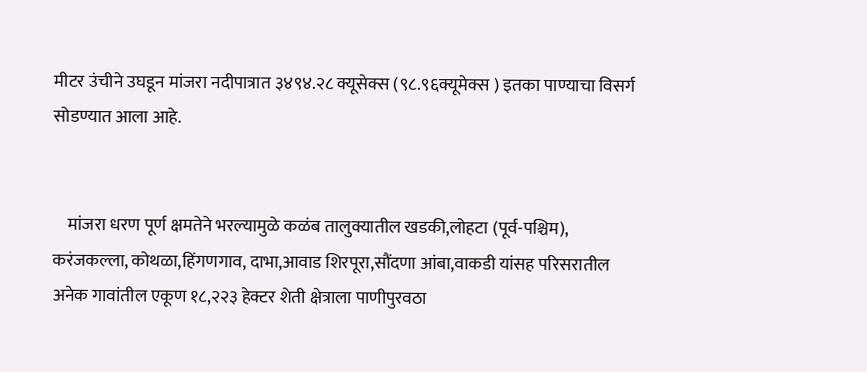मीटर उंचीने उघडून मांजरा नदीपात्रात ३४९४.२८ क्यूसेक्स (९८.९६क्यूमेक्स ) इतका पाण्याचा विसर्ग सोडण्यात आला आहे.


    मांजरा धरण पूर्ण क्षमतेने भरल्यामुळे कळंब तालुक्यातील खडकी,लोहटा (पूर्व-पश्चिम), करंजकल्ला, कोथळा,हिंगणगाव, दाभा,आवाड शिरपूरा,सौंदणा आंबा,वाकडी यांसह परिसरातील अनेक गावांतील एकूण १८,२२३ हेक्टर शेती क्षेत्राला पाणीपुरवठा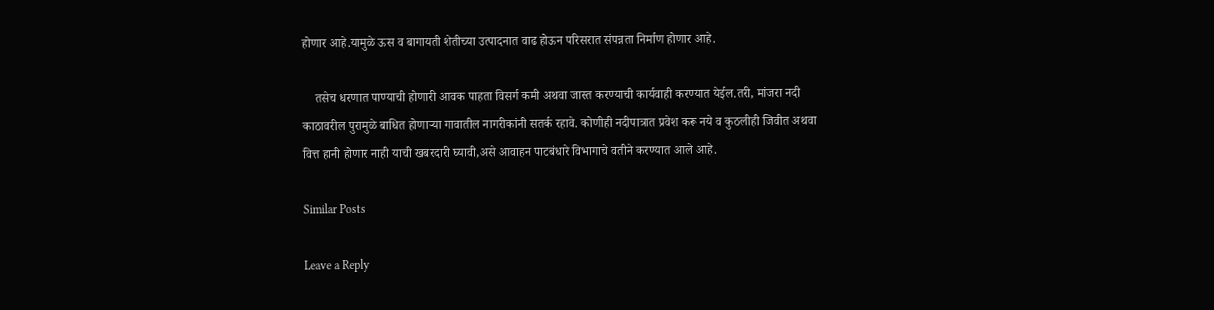होणार आहे.यामुळे ऊस व बागायती शेतीच्या उत्पादनात वाढ होऊन परिसरात संपन्नता निर्माण होणार आहे.

    तसेच धरणात पाण्याची होणारी आवक पाहता विसर्ग कमी अथवा जास्त करण्याची कार्यवाही करण्यात येईल.तरी, मांजरा नदी काठावरील पुरामुळे बाधित होणाऱ्या गावातील नागरीकांनी सतर्क रहावे. कोणीही नदीपात्रात प्रवेश करू नये व कुठलीही जिवीत अथवा वित्त हानी होणार नाही याची खबरदारी घ्यावी,असे आवाहन पाटबंधारे विभागाचे वतीने करण्यात आले आहे.

Similar Posts

Leave a Reply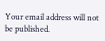Your email address will not be published.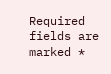Required fields are marked *